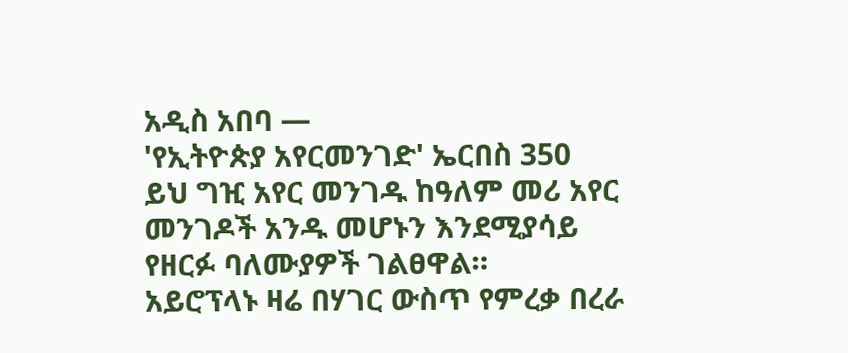አዲስ አበባ —
'የኢትዮጵያ አየርመንገድ' ኤርበስ 350
ይህ ግዢ አየር መንገዱ ከዓለም መሪ አየር መንገዶች አንዱ መሆኑን እንደሚያሳይ የዘርፉ ባለሙያዎች ገልፀዋል።
አይሮፕላኑ ዛሬ በሃገር ውስጥ የምረቃ በረራ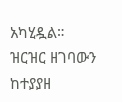አካሂዷል።
ዝርዝር ዘገባውን ከተያያዘ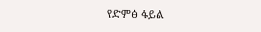የድምፅ ፋይል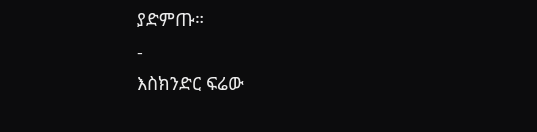ያድምጡ።
-
እስክንድር ፍሬው